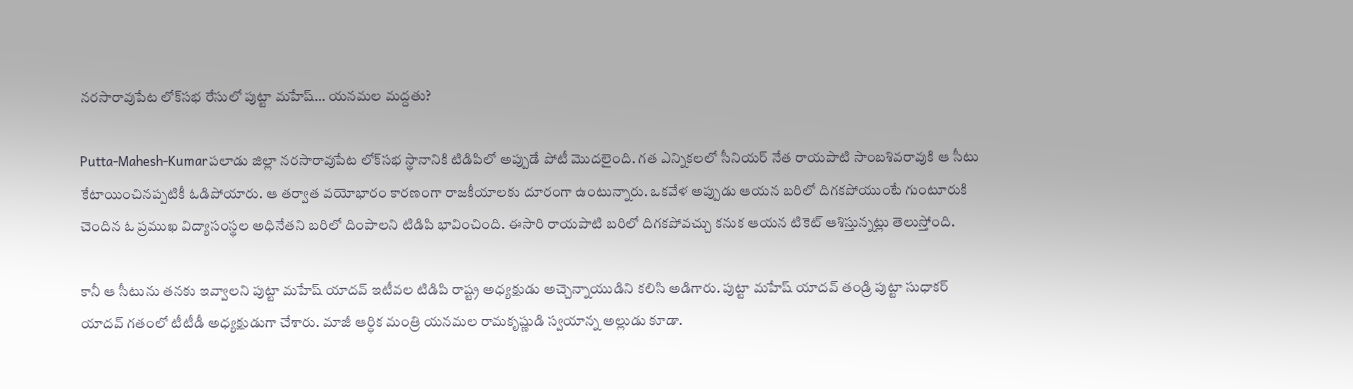నరసారావుపేట లోక్‌సభ రేసులో పుట్టా మహేష్… యనమల మద్దతు?

Putta-Mahesh-Kumarపలాడు జిల్లా నరసారావుపేట లోక్‌సభ స్థానానికి టిడిపిలో అప్పుడే పోటీ మొదలైంది. గత ఎన్నికలలో సీనియర్ నేత రాయపాటి సాంబశివరావుకి ఆ సీటు కేటాయించినప్పటికీ ఓడిపోయారు. ఆ తర్వాత వయోభారం కారణంగా రాజకీయాలకు దూరంగా ఉంటున్నారు. ఒకవేళ అప్పుడు ఆయన బరిలో దిగకపోయుంటే గుంటూరుకి చెందిన ఓ ప్రముఖ విద్యాసంస్థల అధినేతని బరిలో దింపాలని టిడిపి భావించింది. ఈసారి రాయపాటి బరిలో దిగకపోవచ్చు కనుక ఆయన టికెట్ ఆశిస్తున్నట్లు తెలుస్తోంది.

కానీ ఆ సీటును తనకు ఇవ్వాలని పుట్టా మహేష్ యాదవ్ ఇటీవల టిడిపి రాష్ట్ర అధ్యక్షుడు అచ్చెన్నాయుడిని కలిసి అడిగారు. పుట్టా మహేష్ యాదవ్ తండ్రి పుట్టా సుధాకర్ యాదవ్ గతంలో టీటీడీ అధ్యక్షుడుగా చేశారు. మాజీ ఆర్ధిక మంత్రి యనమల రామకృష్ణుడి స్వయాన్న అల్లుడు కూడా.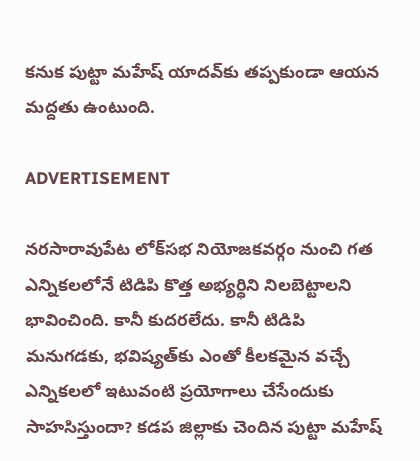కనుక పుట్టా మహేష్ యాదవ్‌కు తప్పకుండా ఆయన మద్దతు ఉంటుంది.

ADVERTISEMENT

నరసారావుపేట లోక్‌సభ నియోజకవర్గం నుంచి గత ఎన్నికలలోనే టిడిపి కొత్త అభ్యర్ధిని నిలబెట్టాలని భావించింది. కానీ కుదరలేదు. కానీ టిడిపి మనుగడకు, భవిష్యత్‌కు ఎంతో కీలకమైన వచ్చే ఎన్నికలలో ఇటువంటి ప్రయోగాలు చేసేందుకు సాహసిస్తుందా? కడప జిల్లాకు చెందిన పుట్టా మహేష్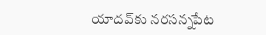యాదవ్‌కు నరసన్నపేట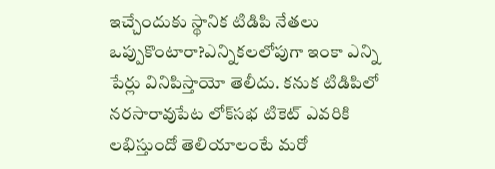ఇచ్చేందుకు స్థానిక టిడిపి నేతలు ఒప్పుకొంటారా?ఎన్నికలలోపుగా ఇంకా ఎన్ని పేర్లు వినిపిస్తాయో తెలీదు. కనుక టిడిపిలో నరసారావుపేట లోక్‌సభ టికెట్ ఎవరికి లభిస్తుందో తెలియాలంటే మరో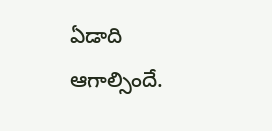ఏడాది ఆగాల్సిందే.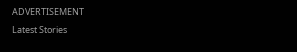ADVERTISEMENT
Latest Stories